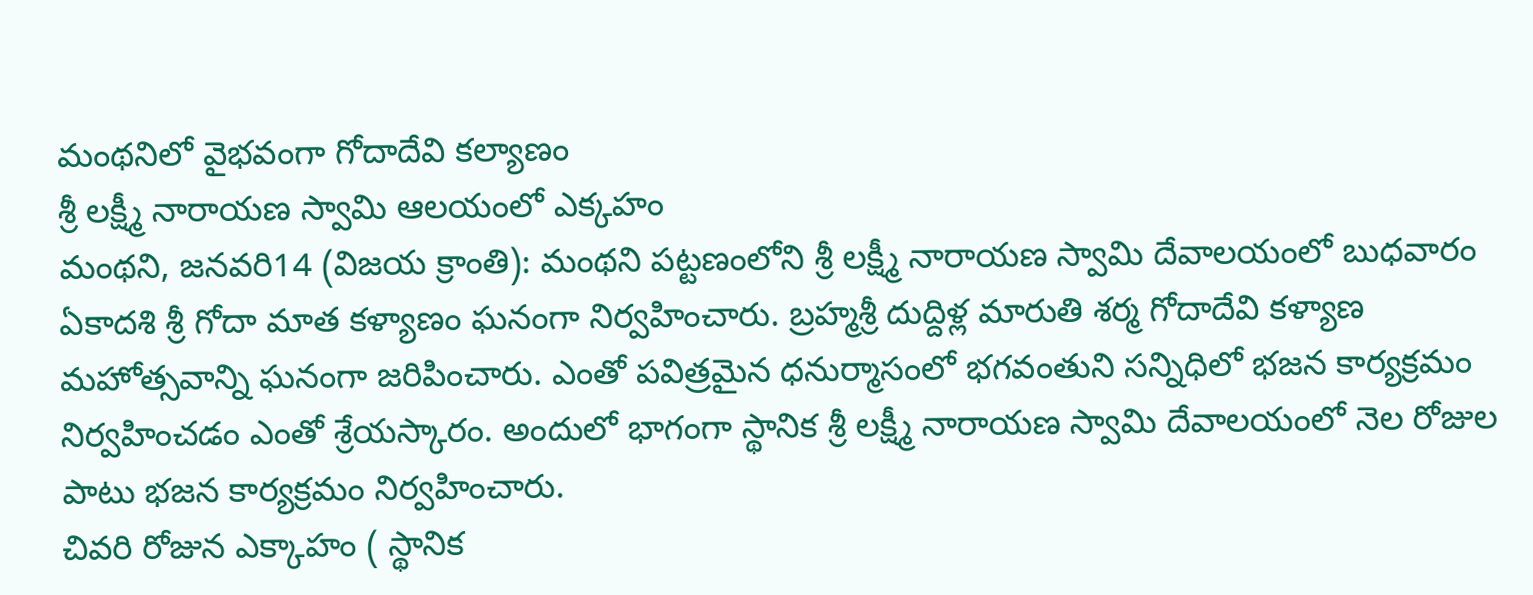మంథనిలో వైభవంగా గోదాదేవి కల్యాణం
శ్రీ లక్ష్మీ నారాయణ స్వామి ఆలయంలో ఎక్కహం
మంథని, జనవరి14 (విజయ క్రాంతి): మంథని పట్టణంలోని శ్రీ లక్ష్మీ నారాయణ స్వామి దేవాలయంలో బుధవారం ఏకాదశి శ్రీ గోదా మాత కళ్యాణం ఘనంగా నిర్వహించారు. బ్రహ్మశ్రీ దుద్దిళ్ల మారుతి శర్మ గోదాదేవి కళ్యాణ మహోత్సవాన్ని ఘనంగా జరిపించారు. ఎంతో పవిత్రమైన ధనుర్మాసంలో భగవంతుని సన్నిధిలో భజన కార్యక్రమం నిర్వహించడం ఎంతో శ్రేయస్కారం. అందులో భాగంగా స్థానిక శ్రీ లక్ష్మీ నారాయణ స్వామి దేవాలయంలో నెల రోజుల పాటు భజన కార్యక్రమం నిర్వహించారు.
చివరి రోజున ఎక్కాహం ( స్థానిక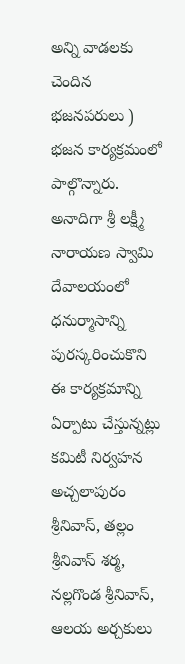అన్ని వాడలకు చెందిన భజనపరులు ) భజన కార్యక్రమంలో పాల్గొన్నారు. అనాదిగా శ్రీ లక్ష్మీ నారాయణ స్వామి దేవాలయంలో ధనుర్మాసాన్ని పురస్కరించుకొని ఈ కార్యక్రమాన్ని ఏర్పాటు చేస్తున్నట్లు కమిటీ నిర్వహన అచ్చలాపురం శ్రీనివాస్, తల్లం శ్రీనివాస్ శర్మ, నల్లగొండ శ్రీనివాస్, ఆలయ అర్చకులు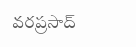వరప్రసాద్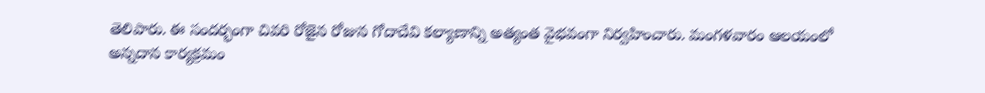తెలిపారు. ఈ సందర్భంగా చివరి రోజైన రోజున గోదాదేవి కల్యాణాన్ని అత్యంత వైభవంగా నిర్వహించారు. మంగళవారం ఆలయంలో అన్నదాన కార్యక్రమం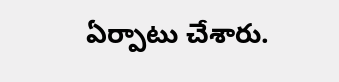ఏర్పాటు చేశారు.